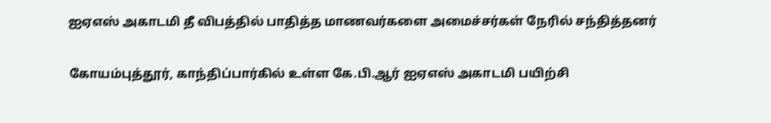ஐஏஎஸ் அகாடமி தீ விபத்தில் பாதித்த மாணவர்களை அமைச்சர்கள் நேரில் சந்தித்தனர்

கோயம்புத்தூர், காந்திப்பார்கில் உள்ள கே.பி.ஆர் ஐஏஎஸ் அகாடமி பயிற்சி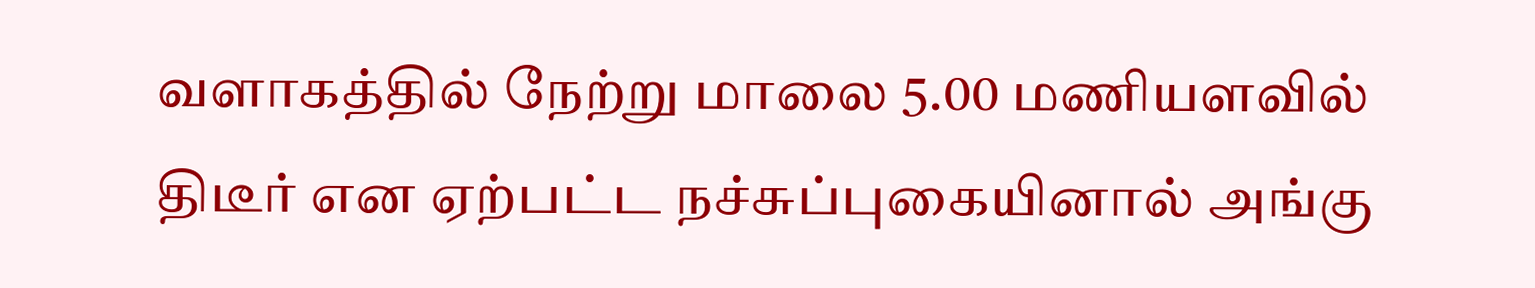வளாகத்தில் நேற்று மாலை 5.00 மணியளவில் திடீர் என ஏற்பட்ட நச்சுப்புகையினால் அங்கு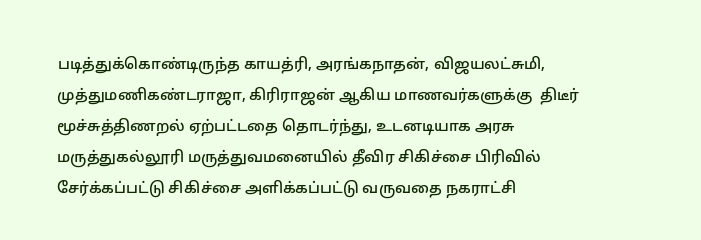படித்துக்கொண்டிருந்த காயத்ரி, அரங்கநாதன், விஜயலட்சுமி, முத்துமணிகண்டராஜா, கிரிராஜன் ஆகிய மாணவர்களுக்கு  திடீர் மூச்சுத்திணறல் ஏற்பட்டதை தொடர்ந்து, உடனடியாக அரசு மருத்துகல்லூரி மருத்துவமனையில் தீவிர சிகிச்சை பிரிவில் சேர்க்கப்பட்டு சிகிச்சை அளிக்கப்பட்டு வருவதை நகராட்சி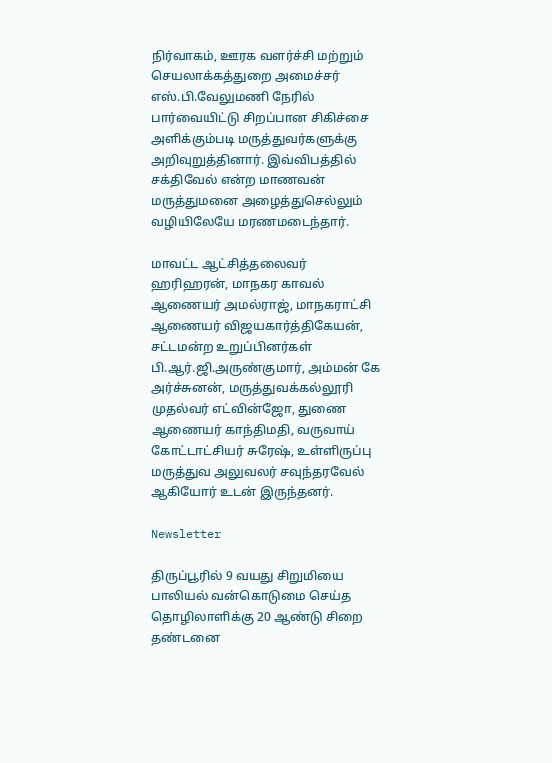நிர்வாகம், ஊரக வளர்ச்சி மற்றும் செயலாக்கத்துறை அமைச்சர் எஸ்.பி.வேலுமணி நேரில் பார்வையிட்டு சிறப்பான சிகிச்சை அளிக்கும்படி மருத்துவர்களுக்கு அறிவுறுத்தினார். இவ்விபத்தில் சக்திவேல் என்ற மாணவன் மருத்துமனை அழைத்துசெல்லும் வழியிலேயே மரணமடைந்தார்.

மாவட்ட ஆட்சித்தலைவர் ஹரிஹரன், மாநகர காவல் ஆணையர் அமல்ராஜ், மாநகராட்சி ஆணையர் விஜயகார்த்திகேயன், சட்டமன்ற உறுப்பினர்கள் பி.ஆர்.ஜி.அருண்குமார், அம்மன் கே அர்ச்சுனன், மருத்துவக்கல்லூரி முதல்வர் எட்வின்ஜோ, துணை ஆணையர் காந்திமதி, வருவாய் கோட்டாட்சியர் சுரேஷ், உள்ளிருப்பு மருத்துவ அலுவலர் சவுந்தரவேல் ஆகியோர் உடன் இருந்தனர்.

Newsletter

திருப்பூரில் 9 வயது சிறுமியை பாலியல் வன்கொடுமை செய்த தொழிலாளிக்கு 20 ஆண்டு சிறை தண்டனை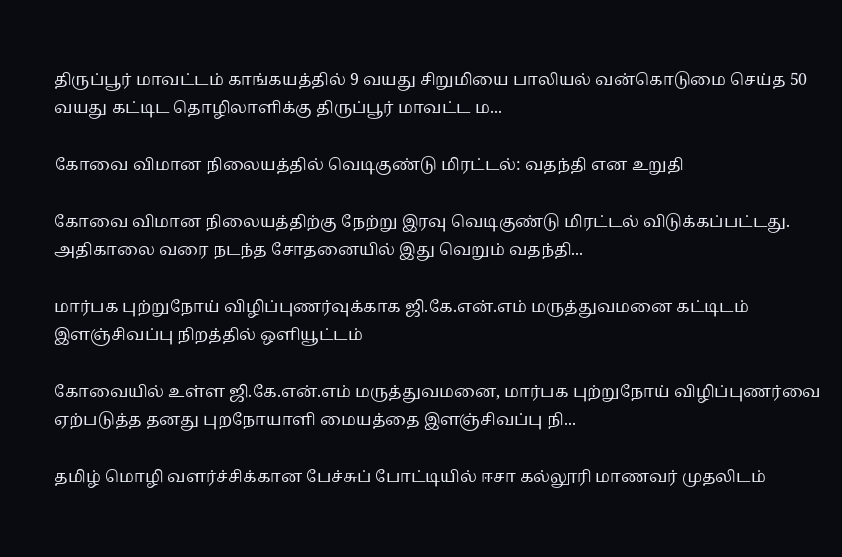திருப்பூர் மாவட்டம் காங்கயத்தில் 9 வயது சிறுமியை பாலியல் வன்கொடுமை செய்த 50 வயது கட்டிட தொழிலாளிக்கு திருப்பூர் மாவட்ட ம...

கோவை விமான நிலையத்தில் வெடிகுண்டு மிரட்டல்: வதந்தி என உறுதி

கோவை விமான நிலையத்திற்கு நேற்று இரவு வெடிகுண்டு மிரட்டல் விடுக்கப்பட்டது. அதிகாலை வரை நடந்த சோதனையில் இது வெறும் வதந்தி...

மார்பக புற்றுநோய் விழிப்புணர்வுக்காக ஜி.கே.என்.எம் மருத்துவமனை கட்டிடம் இளஞ்சிவப்பு நிறத்தில் ஒளியூட்டம்

கோவையில் உள்ள ஜி.கே.என்.எம் மருத்துவமனை, மார்பக புற்றுநோய் விழிப்புணர்வை ஏற்படுத்த தனது புறநோயாளி மையத்தை இளஞ்சிவப்பு நி...

தமிழ் மொழி வளர்ச்சிக்கான பேச்சுப் போட்டியில் ஈசா கல்லூரி மாணவர் முதலிடம்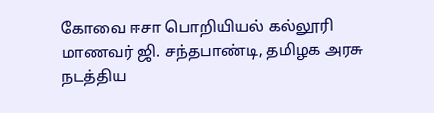கோவை ஈசா பொறியியல் கல்லூரி மாணவர் ஜி. சந்தபாண்டி, தமிழக அரசு நடத்திய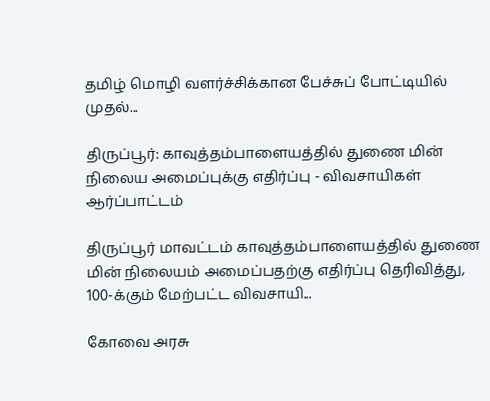தமிழ் மொழி வளர்ச்சிக்கான பேச்சுப் போட்டியில் முதல்...

திருப்பூர்: காவுத்தம்பாளையத்தில் துணை மின் நிலைய அமைப்புக்கு எதிர்ப்பு - விவசாயிகள் ஆர்ப்பாட்டம்

திருப்பூர் மாவட்டம் காவுத்தம்பாளையத்தில் துணை மின் நிலையம் அமைப்பதற்கு எதிர்ப்பு தெரிவித்து, 100-க்கும் மேற்பட்ட விவசாயி...

கோவை அரசு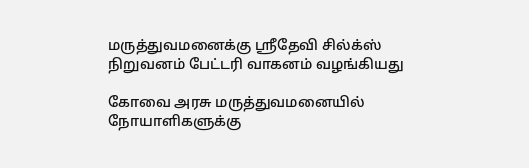மருத்துவமனைக்கு ஸ்ரீதேவி சில்க்ஸ் நிறுவனம் பேட்டரி வாகனம் வழங்கியது

கோவை அரசு மருத்துவமனையில் நோயாளிகளுக்கு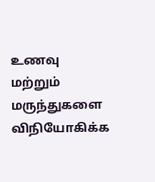உணவு மற்றும் மருந்துகளை விநியோகிக்க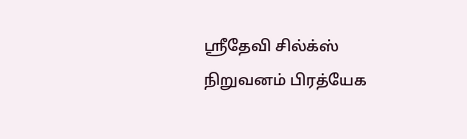ஸ்ரீதேவி சில்க்ஸ் நிறுவனம் பிரத்யேக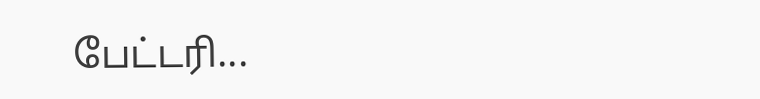பேட்டரி...